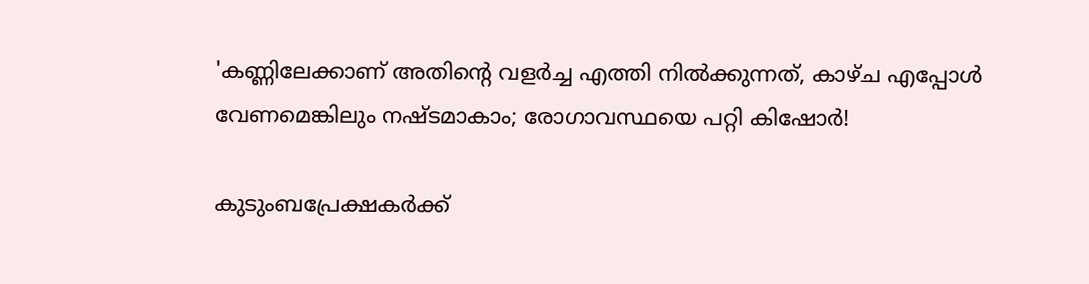'കണ്ണിലേക്കാണ് അതിന്റെ വളർച്ച എത്തി നിൽക്കുന്നത്, കാഴ്ച എപ്പോൾ വേണമെങ്കിലും നഷ്ടമാകാം; രോഗാവസ്ഥയെ പറ്റി കിഷോർ!

കുടുംബപ്രേക്ഷകര്‍ക്ക്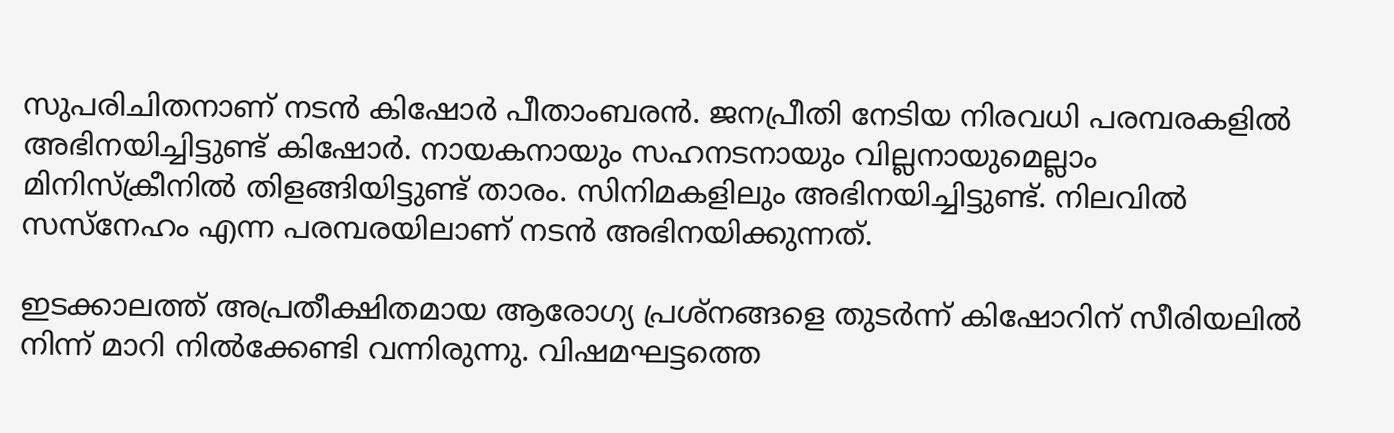സുപരിചിതനാണ് നടൻ കിഷോര്‍ പീതാംബരന്‍. ജനപ്രീതി നേടിയ നിരവധി പരമ്പരകളിൽ അഭിനയിച്ചിട്ടുണ്ട് കിഷോര്‍. നായകനായും സഹനടനായും വില്ലനായുമെല്ലാം മിനിസ്‌ക്രീനിൽ തിളങ്ങിയിട്ടുണ്ട് താരം. സിനിമകളിലും അഭിനയിച്ചിട്ടുണ്ട്. നിലവിൽ സസ്നേഹം എന്ന പരമ്പരയിലാണ് നടൻ അഭിനയിക്കുന്നത്.

ഇടക്കാലത്ത് അപ്രതീക്ഷിതമായ ആരോഗ്യ പ്രശ്‌നങ്ങളെ തുടർന്ന് കിഷോറിന് സീരിയലിൽ നിന്ന് മാറി നിൽക്കേണ്ടി വന്നിരുന്നു. വിഷമഘട്ടത്തെ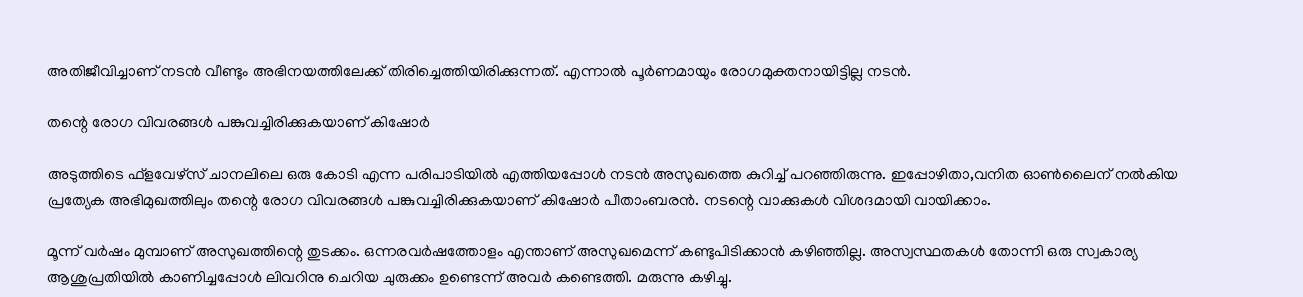അതിജീവിച്ചാണ് നടൻ വീണ്ടും അഭിനയത്തിലേക്ക് തിരിച്ചെത്തിയിരിക്കുന്നത്. എന്നാൽ പൂർണമായും രോഗമുക്തനായിട്ടില്ല നടൻ.

തന്റെ രോഗ വിവരങ്ങൾ പങ്കുവച്ചിരിക്കുകയാണ് കിഷോർ

അടുത്തിടെ ഫ്ളവേഴ്സ് ചാനലിലെ ഒരു കോടി എന്ന പരിപാടിയിൽ എത്തിയപ്പോൾ നടൻ അസുഖത്തെ കുറിച്ച് പറഞ്ഞിരുന്നു. ഇപ്പോഴിതാ,വനിത ഓൺലൈന് നൽകിയ പ്രത്യേക അഭിമുഖത്തിലും തന്റെ രോഗ വിവരങ്ങൾ പങ്കുവച്ചിരിക്കുകയാണ് കിഷോർ പീതാംബരൻ. നടന്റെ വാക്കുകൾ വിശദമായി വായിക്കാം.

മൂന്ന് വർഷം മുമ്പാണ് അസുഖത്തിന്റെ തുടക്കം. ഒന്നരവർഷത്തോളം എന്താണ് അസുഖമെന്ന് കണ്ടുപിടിക്കാൻ കഴിഞ്ഞില്ല. അസ്വസ്ഥതകൾ തോന്നി ഒരു സ്വകാര്യ ആശുപ്രതിയിൽ കാണിച്ചപ്പോൾ ലിവറിനു ചെറിയ ചുരുക്കം ഉണ്ടെന്ന് അവർ കണ്ടെത്തി. മരുന്നു കഴിച്ചു.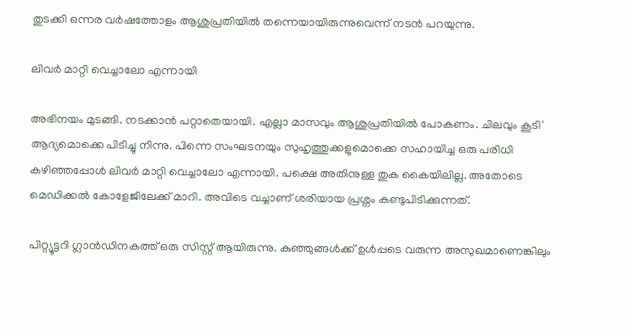തുടക്കി ഒന്നര വർഷത്തോളം ആശുപ്രതിയിൽ തന്നെയായിരുന്നുവെന്ന് നടൻ പറയുന്നു.

ലിവർ മാറ്റി വെച്ചാലോ എന്നായി

അഭിനയം മുടങ്ങി. നടക്കാൻ പറ്റാതെയായി. എല്ലാ മാസവും ആശുപ്രതിയിൽ പോകണം. ചിലവും കൂടി' ആദ്യമൊക്കെ പിടിച്ചു നിന്നു. പിന്നെ സംഘടനയും സുഹൃത്തുക്കളുമൊക്കെ സഹായിച്ച ഒരു പരിധി കഴിഞ്ഞപ്പോൾ ലിവർ മാറ്റി വെച്ചാലോ എന്നായി. പക്ഷെ അതിനുള്ള തുക കൈയിലില്ല. അതോടെ മെഡിക്കൽ കോളേജിലേക്ക് മാറി. അവിടെ വച്ചാണ് ശരിയായ പ്രശ്നം കണ്ടുപിടിക്കുന്നത്.

പിറ്റ്യൂട്ടറി ഗ്ലാൻഡിനകത്ത് ഒരു സിസ്റ്റ് ആയിരുന്നു. കുഞ്ഞുങ്ങൾക്ക് ഉൾപ്പടെ വരുന്ന അസുഖമാണെങ്കിലും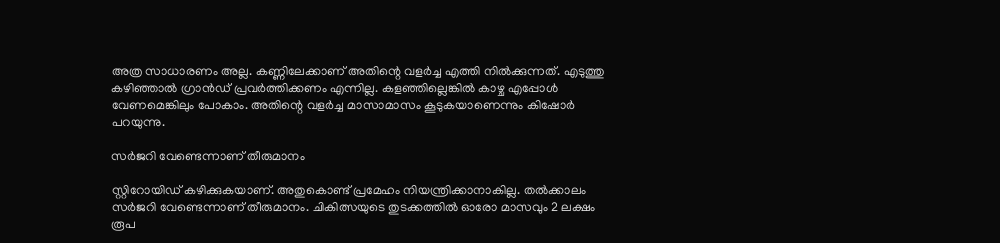അത്ര സാധാരണം അല്ല. കണ്ണിലേക്കാണ് അതിന്റെ വളർച്ച എത്തി നിൽക്കുന്നത്. എടുത്തു കഴിഞ്ഞാൽ ഗ്രാൻഡ് പ്രവർത്തിക്കണം എന്നില്ല. കളഞ്ഞില്ലെങ്കിൽ കാഴ്ച എപ്പോൾ വേണമെങ്കിലും പോകാം. അതിന്റെ വളർച്ച മാസാമാസം കൂടുകയാണെന്നും കിഷോർ പറയുന്നു.

സർജറി വേണ്ടെന്നാണ് തീരുമാനം

സ്റ്റിറോയിഡ് കഴിക്കുകയാണ്. അതുകൊണ്ട് പ്രമേഹം നിയന്ത്രിക്കാനാകില്ല. തൽക്കാലം സർജറി വേണ്ടെന്നാണ് തീരുമാനം. ചികിത്സയുടെ തുടക്കത്തിൽ ഓരോ മാസവും 2 ലക്ഷം രൂപ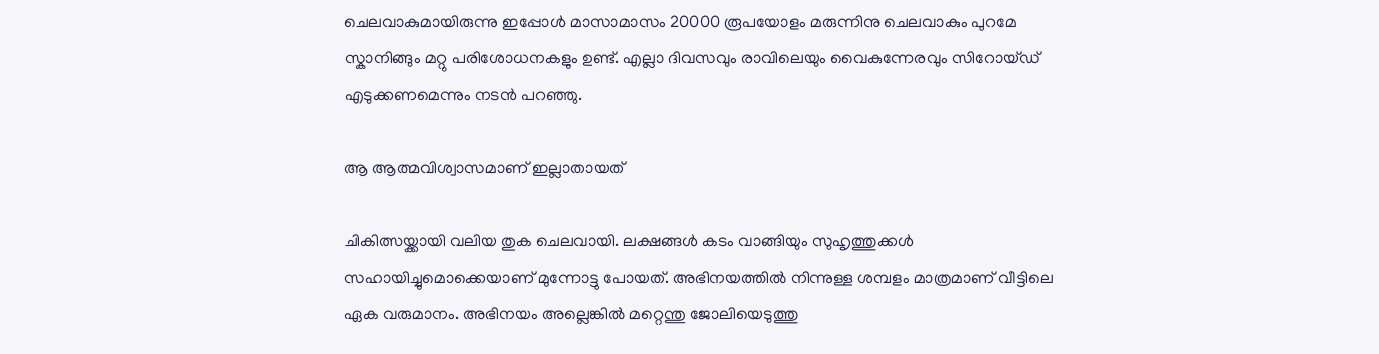ചെലവാകുമായിരുന്നു ഇപ്പോൾ മാസാമാസം 20000 രൂപയോളം മരുന്നിനു ചെലവാകും പുറമേ സ്കാനിങ്ങും മറ്റു പരിശോധനകളും ഉണ്ട്. എല്ലാ ദിവസവും രാവിലെയും വൈകുന്നേരവും സിറോയ്ഡ് എടുക്കണമെന്നും നടൻ പറഞ്ഞു.

ആ ആത്മവിശ്വാസമാണ് ഇല്ലാതായത്

ചികിത്സയ്ക്കായി വലിയ തുക ചെലവായി. ലക്ഷങ്ങൾ കടം വാങ്ങിയും സുഹൃത്തുക്കൾ സഹായിച്ചുമൊക്കെയാണ് മുന്നോട്ടു പോയത്. അഭിനയത്തിൽ നിന്നുള്ള ശമ്പളം മാത്രമാണ് വീട്ടിലെ ഏക വരുമാനം. അഭിനയം അല്ലെങ്കിൽ മറ്റെന്തു ജോലിയെടുത്തു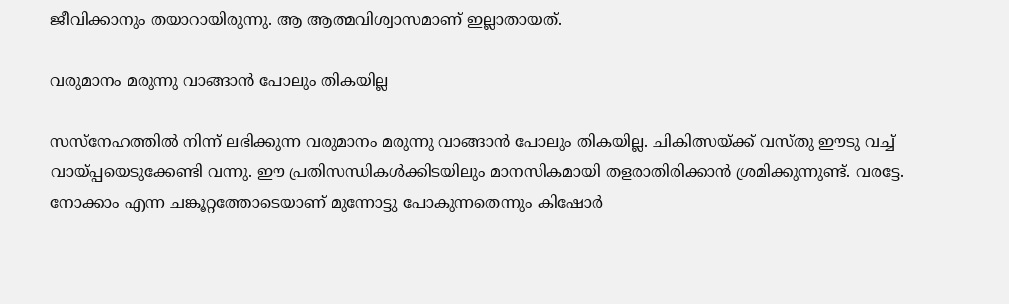ജീവിക്കാനും തയാറായിരുന്നു. ആ ആത്മവിശ്വാസമാണ് ഇല്ലാതായത്.

വരുമാനം മരുന്നു വാങ്ങാൻ പോലും തികയില്ല

സസ്നേഹത്തിൽ നിന്ന് ലഭിക്കുന്ന വരുമാനം മരുന്നു വാങ്ങാൻ പോലും തികയില്ല. ചികിത്സയ്ക്ക് വസ്തു ഈടു വച്ച് വായ്പ്പയെടുക്കേണ്ടി വന്നു. ഈ പ്രതിസന്ധികൾക്കിടയിലും മാനസികമായി തളരാതിരിക്കാൻ ശ്രമിക്കുന്നുണ്ട്. വരട്ടേ. നോക്കാം എന്ന ചങ്കൂറ്റത്തോടെയാണ് മുന്നോട്ടു പോകുന്നതെന്നും കിഷോർ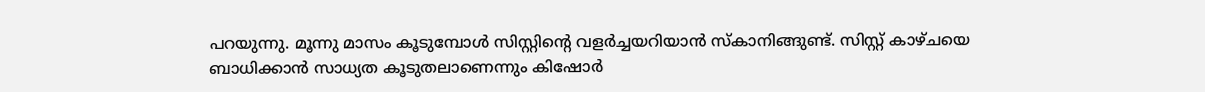പറയുന്നു. മൂന്നു മാസം കൂടുമ്പോൾ സിസ്റ്റിന്റെ വളർച്ചയറിയാൻ സ്കാനിങ്ങുണ്ട്. സിസ്റ്റ് കാഴ്ചയെ ബാധിക്കാൻ സാധ്യത കൂടുതലാണെന്നും കിഷോർ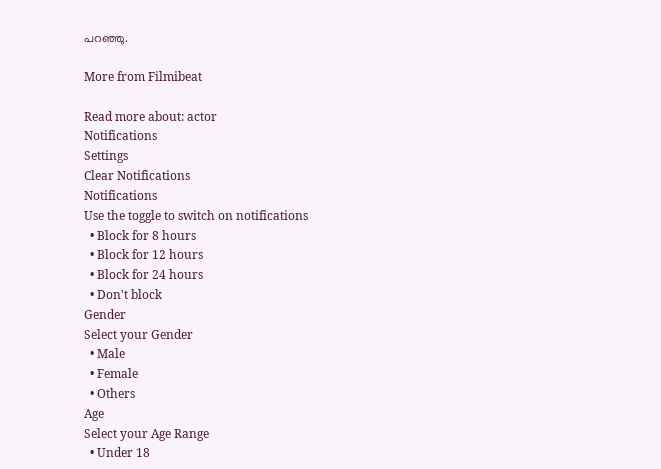പറഞ്ഞു.

More from Filmibeat

Read more about: actor
Notifications
Settings
Clear Notifications
Notifications
Use the toggle to switch on notifications
  • Block for 8 hours
  • Block for 12 hours
  • Block for 24 hours
  • Don't block
Gender
Select your Gender
  • Male
  • Female
  • Others
Age
Select your Age Range
  • Under 18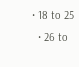• 18 to 25
  • 26 to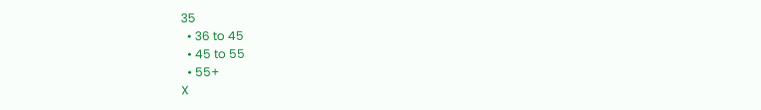35
  • 36 to 45
  • 45 to 55
  • 55+
X